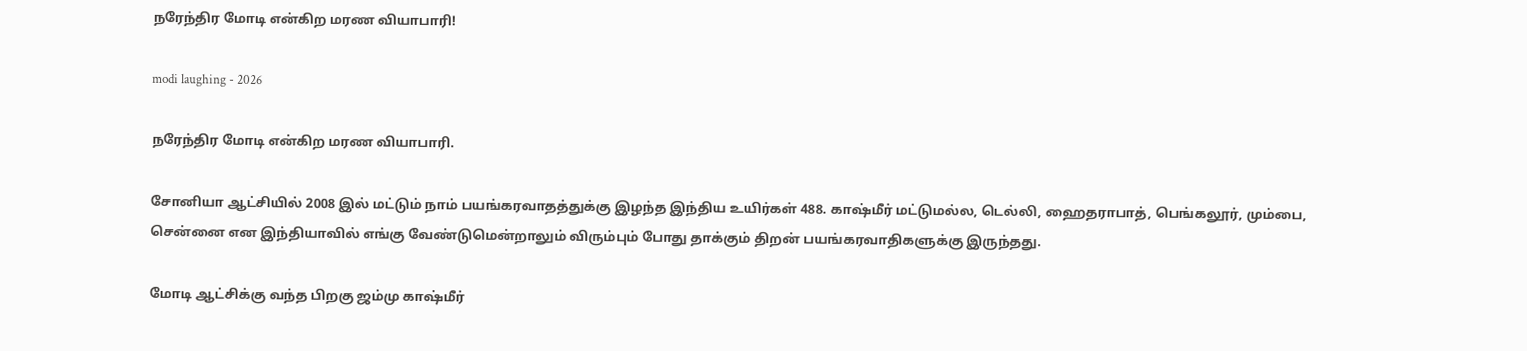நரேந்திர மோடி என்கிற மரண வியாபாரி!

modi laughing - 2026

நரேந்திர மோடி என்கிற மரண வியாபாரி.

சோனியா ஆட்சியில் 2008 இல் மட்டும் நாம் பயங்கரவாதத்துக்கு இழந்த இந்திய உயிர்கள் 488. காஷ்மீர் மட்டுமல்ல, டெல்லி, ஹைதராபாத், பெங்கலூர், மும்பை, சென்னை என இந்தியாவில் எங்கு வேண்டுமென்றாலும் விரும்பும் போது தாக்கும் திறன் பயங்கரவாதிகளுக்கு இருந்தது.

மோடி ஆட்சிக்கு வந்த பிறகு ஜம்மு காஷ்மீர்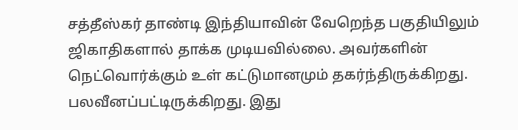சத்தீஸ்கர் தாண்டி இந்தியாவின் வேறெந்த பகுதியிலும் ஜிகாதிகளால் தாக்க முடியவில்லை. அவர்களின் நெட்வொர்க்கும் உள் கட்டுமானமும் தகர்ந்திருக்கிறது. பலவீனப்பட்டிருக்கிறது. இது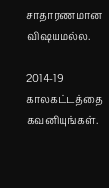சாதாரணமான விஷயமல்ல.

2014-19 காலகட்டத்தை கவனியுங்கள்.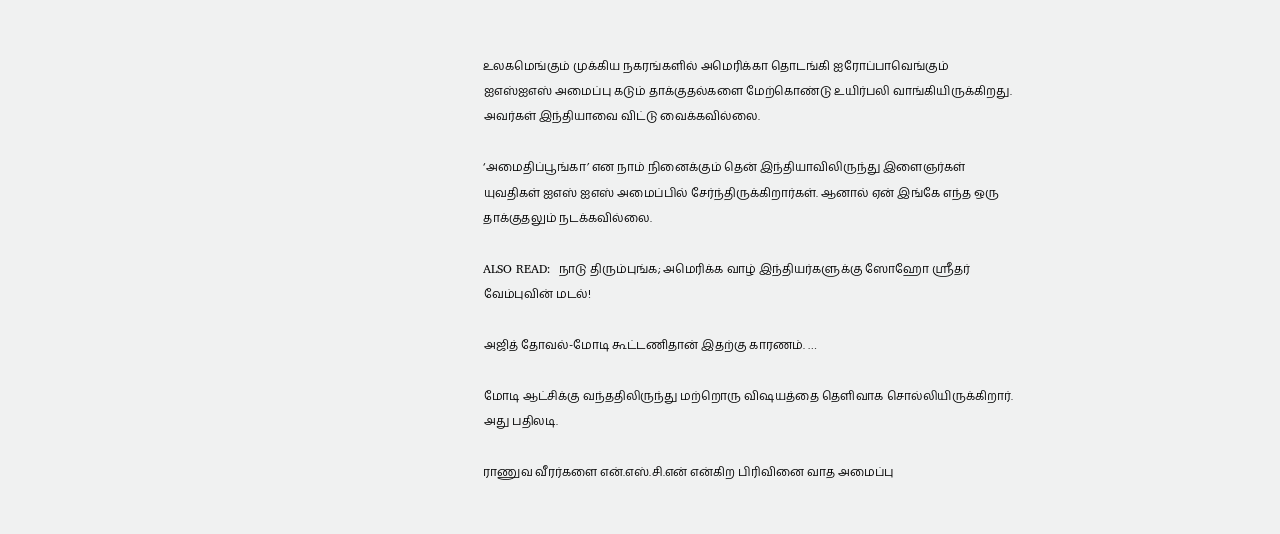உலகமெங்கும் முக்கிய நகரங்களில் அமெரிக்கா தொடங்கி ஐரோப்பாவெங்கும் ஐஎஸ்ஐஎஸ் அமைப்பு கடும் தாக்குதல்களை மேற்கொண்டு உயிர்பலி வாங்கியிருக்கிறது. அவர்கள் இந்தியாவை விட்டு வைக்கவில்லை.

‘அமைதிப்பூங்கா’ என நாம் நினைக்கும் தென் இந்தியாவிலிருந்து இளைஞர்கள் யுவதிகள் ஐஎஸ் ஐஎஸ் அமைப்பில் சேர்ந்திருக்கிறார்கள். ஆனால் ஏன் இங்கே எந்த ஒரு தாக்குதலும் நடக்கவில்லை.

ALSO READ:  நாடு திரும்புங்க; அமெரிக்க வாழ் இந்தியர்களுக்கு ஸோஹோ ஸ்ரீதர் வேம்புவின் மடல்!

அஜித் தோவல்-மோடி கூட்டணிதான் இதற்கு காரணம். …

மோடி ஆட்சிக்கு வந்ததிலிருந்து மற்றொரு விஷயத்தை தெளிவாக சொல்லியிருக்கிறார். அது பதிலடி.

ராணுவ வீரர்களை என்.எஸ்.சி.என் என்கிற பிரிவினை வாத அமைப்பு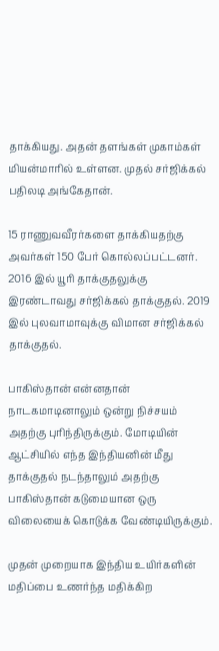தாக்கியது. அதன் தளங்கள் முகாம்கள் மியன்மாரில் உள்ளன. முதல் சர்ஜிக்கல் பதிலடி அங்கேதான்.

15 ராணுவவீரர்களை தாக்கியதற்கு அவர்கள் 150 பேர் கொல்லப்பட்டனர். 2016 இல் யூரி தாக்குதலுக்கு இரண்டாவது சர்ஜிக்கல் தாக்குதல். 2019 இல் புலவாமாவுக்கு விமான சர்ஜிக்கல் தாக்குதல்.

பாகிஸ்தான் என்னதான் நாடகமாடினாலும் ஒன்று நிச்சயம் அதற்கு புரிந்திருக்கும். மோடியின் ஆட்சியில் எந்த இந்தியனின் மீது தாக்குதல் நடந்தாலும் அதற்கு பாகிஸ்தான் கடுமையான ஒரு விலையைக் கொடுக்க வேண்டியிருக்கும்.

முதன் முறையாக இந்திய உயிர்களின் மதிப்பை உணர்ந்த மதிக்கிற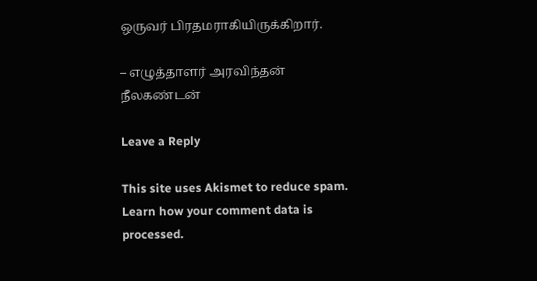ஒருவர் பிரதமராகியிருக்கிறார்.

– எழுத்தாளர் அரவிந்தன் நீலகண்டன்

Leave a Reply

This site uses Akismet to reduce spam. Learn how your comment data is processed.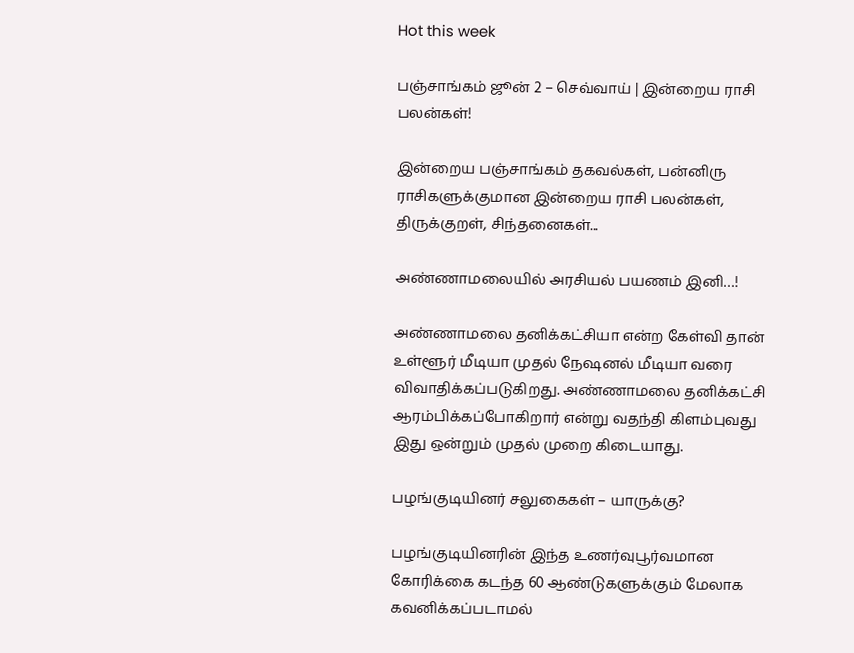Hot this week

பஞ்சாங்கம் ஜூன் 2 – செவ்வாய் | இன்றைய ராசி பலன்கள்!

இன்றைய பஞ்சாங்கம் தகவல்கள், பன்னிரு ராசிகளுக்குமான இன்றைய ராசி பலன்கள், திருக்குறள், சிந்தனைகள்...

அண்ணாமலையில் அரசியல் பயணம் இனி…!

அண்ணாமலை தனிக்கட்சியா என்ற கேள்வி தான் உள்ளூர் மீடியா முதல் நேஷனல் மீடியா வரை விவாதிக்கப்படுகிறது. அண்ணாமலை தனிக்கட்சி ஆரம்பிக்கப்போகிறார் என்று வதந்தி கிளம்புவது இது ஒன்றும் முதல் முறை கிடையாது.

பழங்குடியினர் சலுகைகள் – யாருக்கு?

பழங்குடியினரின் இந்த உணர்வுபூர்வமான கோரிக்கை கடந்த 60 ஆண்டுகளுக்கும் மேலாக கவனிக்கப்படாமல்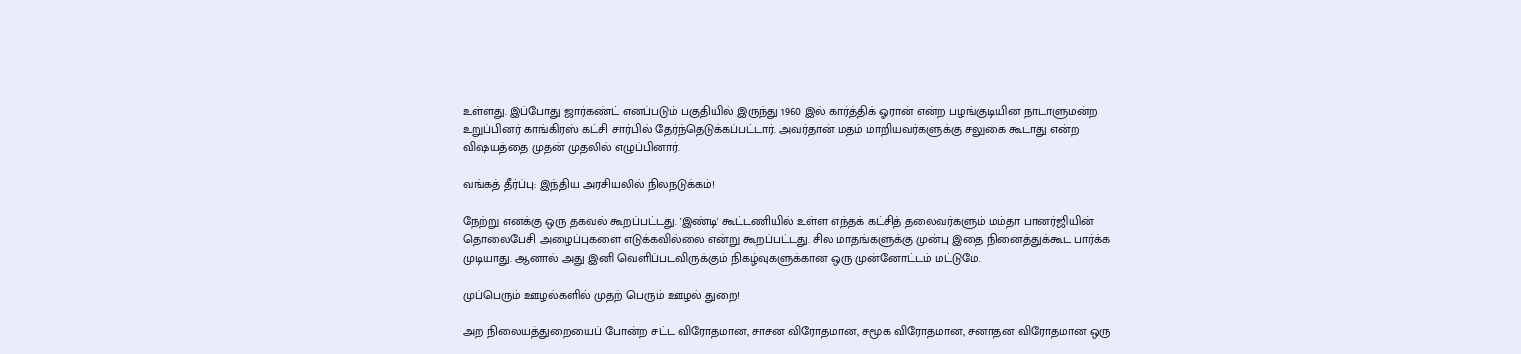உள்ளது. இப்போது ஜார்கண்ட் எனப்படும் பகுதியில் இருந்து 1960 இல் கார்த்திக் ஓரான் என்ற பழங்குடியின நாடாளுமன்ற உறுப்பினர் காங்கிரஸ் கட்சி சார்பில் தேர்ந்தெடுக்கப்பட்டார். அவர்தான் மதம் மாறியவர்களுக்கு சலுகை கூடாது என்ற விஷயத்தை முதன் முதலில் எழுப்பினார்.

வங்கத் தீர்ப்பு: இந்திய அரசியலில் நிலநடுக்கம்!

நேற்று எனக்கு ஒரு தகவல் கூறப்பட்டது. 'இண்டி' கூட்டணியில் உள்ள எந்தக் கட்சித் தலைவர்களும் மம்தா பானர்ஜியின் தொலைபேசி அழைப்புகளை எடுக்கவில்லை என்று கூறப்பட்டது. சில மாதங்களுக்கு முன்பு இதை நினைத்துக்கூட பார்க்க முடியாது. ஆனால் அது இனி வெளிப்படவிருக்கும் நிகழ்வுகளுக்கான ஒரு முன்னோட்டம் மட்டுமே.

முப்பெரும் ஊழல்களில் முதற் பெரும் ஊழல் துறை!

அற நிலையத்துறையைப் போன்ற சட்ட விரோதமான, சாசன விரோதமான, சமூக விரோதமான, சனாதன விரோதமான ஒரு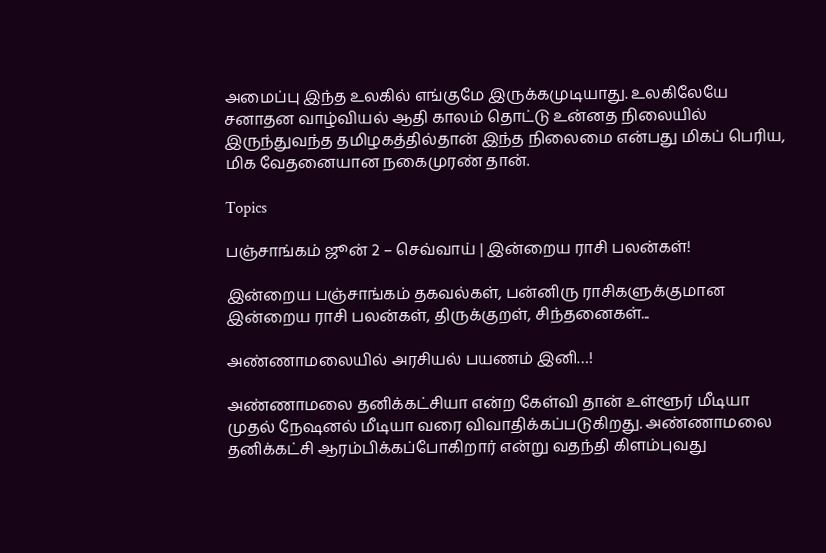அமைப்பு இந்த உலகில் எங்குமே இருக்கமுடியாது. உலகிலேயே சனாதன வாழ்வியல் ஆதி காலம் தொட்டு உன்னத நிலையில் இருந்துவந்த தமிழகத்தில்தான் இந்த நிலைமை என்பது மிகப் பெரிய, மிக வேதனையான நகைமுரண் தான்.

Topics

பஞ்சாங்கம் ஜூன் 2 – செவ்வாய் | இன்றைய ராசி பலன்கள்!

இன்றைய பஞ்சாங்கம் தகவல்கள், பன்னிரு ராசிகளுக்குமான இன்றைய ராசி பலன்கள், திருக்குறள், சிந்தனைகள்...

அண்ணாமலையில் அரசியல் பயணம் இனி…!

அண்ணாமலை தனிக்கட்சியா என்ற கேள்வி தான் உள்ளூர் மீடியா முதல் நேஷனல் மீடியா வரை விவாதிக்கப்படுகிறது. அண்ணாமலை தனிக்கட்சி ஆரம்பிக்கப்போகிறார் என்று வதந்தி கிளம்புவது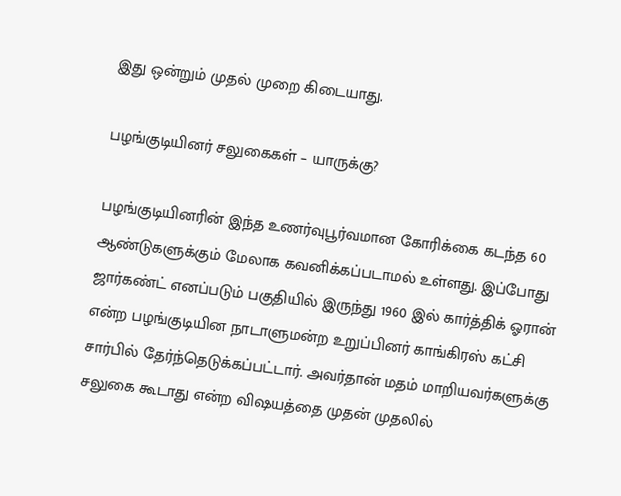இது ஒன்றும் முதல் முறை கிடையாது.

பழங்குடியினர் சலுகைகள் – யாருக்கு?

பழங்குடியினரின் இந்த உணர்வுபூர்வமான கோரிக்கை கடந்த 60 ஆண்டுகளுக்கும் மேலாக கவனிக்கப்படாமல் உள்ளது. இப்போது ஜார்கண்ட் எனப்படும் பகுதியில் இருந்து 1960 இல் கார்த்திக் ஓரான் என்ற பழங்குடியின நாடாளுமன்ற உறுப்பினர் காங்கிரஸ் கட்சி சார்பில் தேர்ந்தெடுக்கப்பட்டார். அவர்தான் மதம் மாறியவர்களுக்கு சலுகை கூடாது என்ற விஷயத்தை முதன் முதலில்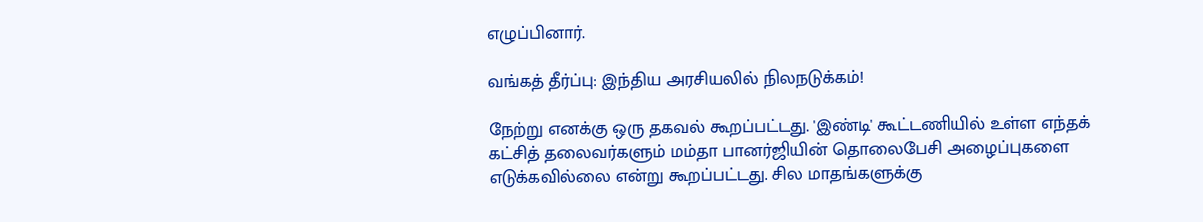எழுப்பினார்.

வங்கத் தீர்ப்பு: இந்திய அரசியலில் நிலநடுக்கம்!

நேற்று எனக்கு ஒரு தகவல் கூறப்பட்டது. 'இண்டி' கூட்டணியில் உள்ள எந்தக் கட்சித் தலைவர்களும் மம்தா பானர்ஜியின் தொலைபேசி அழைப்புகளை எடுக்கவில்லை என்று கூறப்பட்டது. சில மாதங்களுக்கு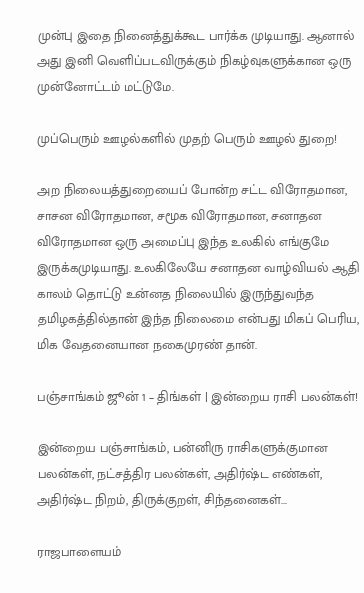முன்பு இதை நினைத்துக்கூட பார்க்க முடியாது. ஆனால் அது இனி வெளிப்படவிருக்கும் நிகழ்வுகளுக்கான ஒரு முன்னோட்டம் மட்டுமே.

முப்பெரும் ஊழல்களில் முதற் பெரும் ஊழல் துறை!

அற நிலையத்துறையைப் போன்ற சட்ட விரோதமான, சாசன விரோதமான, சமூக விரோதமான, சனாதன விரோதமான ஒரு அமைப்பு இந்த உலகில் எங்குமே இருக்கமுடியாது. உலகிலேயே சனாதன வாழ்வியல் ஆதி காலம் தொட்டு உன்னத நிலையில் இருந்துவந்த தமிழகத்தில்தான் இந்த நிலைமை என்பது மிகப் பெரிய, மிக வேதனையான நகைமுரண் தான்.

பஞ்சாங்கம் ஜூன் 1 – திங்கள் | இன்றைய ராசி பலன்கள்!

இன்றைய பஞ்சாங்கம், பன்னிரு ராசிகளுக்குமான பலன்கள், நட்சத்திர பலன்கள், அதிர்ஷ்ட எண்கள், அதிர்ஷ்ட நிறம், திருக்குறள், சிந்தனைகள்...

ராஜபாளையம்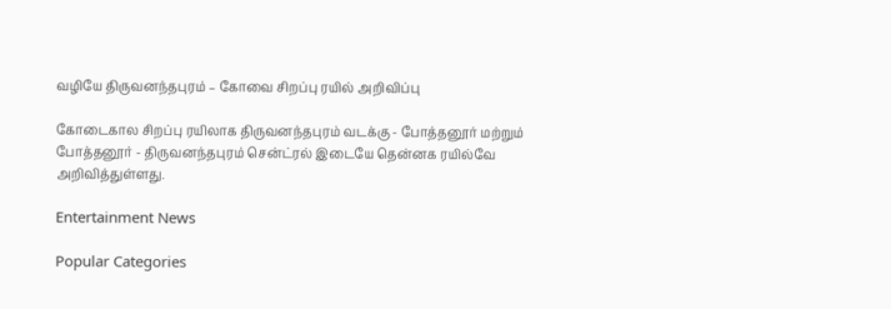வழியே திருவனந்தபுரம் – கோவை சிறப்பு ரயில் அறிவிப்பு

கோடைகால சிறப்பு ரயிலாக திருவனந்தபுரம் வடக்கு - போத்தனூர் மற்றும் போத்தனூர் - திருவனந்தபுரம் சென்ட்ரல் இடையே தென்னக ரயில்வே அறிவித்துள்ளது.

Entertainment News

Popular Categories